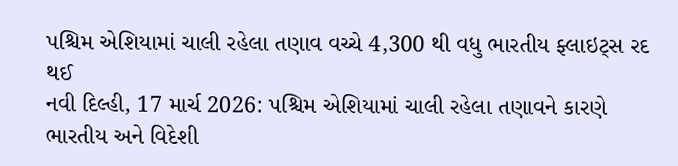પશ્ચિમ એશિયામાં ચાલી રહેલા તણાવ વચ્ચે 4,300 થી વધુ ભારતીય ફ્લાઇટ્સ રદ થઈ
નવી દિલ્હી, 17 માર્ચ 2026: પશ્ચિમ એશિયામાં ચાલી રહેલા તણાવને કારણે ભારતીય અને વિદેશી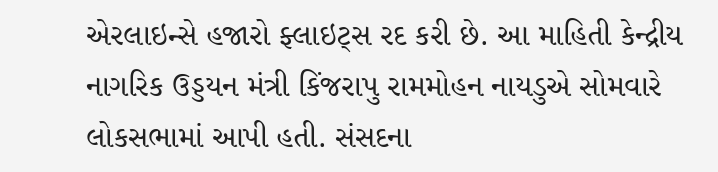એરલાઇન્સે હજારો ફ્લાઇટ્સ રદ કરી છે. આ માહિતી કેન્દ્રીય નાગરિક ઉડ્ડયન મંત્રી કિંજરાપુ રામમોહન નાયડુએ સોમવારે લોકસભામાં આપી હતી. સંસદના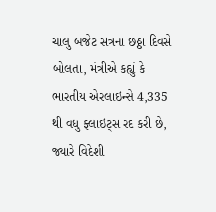ચાલુ બજેટ સત્રના છઠ્ઠા દિવસે બોલતા, મંત્રીએ કહ્યું કે ભારતીય એરલાઇન્સે 4,335 થી વધુ ફ્લાઇટ્સ રદ કરી છે, જ્યારે વિદેશી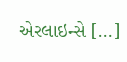એરલાઇન્સે […]